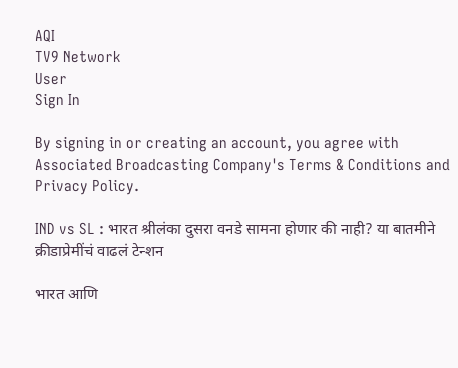AQI
TV9 Network
User
Sign In

By signing in or creating an account, you agree with Associated Broadcasting Company's Terms & Conditions and Privacy Policy.

IND vs SL : भारत श्रीलंका दुसरा वनडे सामना होणार की नाही? या बातमीने क्रीडाप्रेमींचं वाढलं टेन्शन

भारत आणि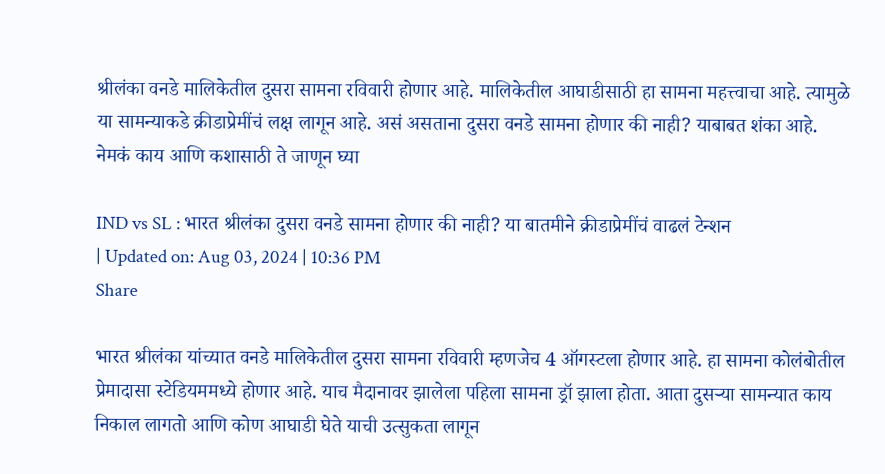श्रीलंका वनडे मालिकेतील दुसरा सामना रविवारी होणार आहे. मालिकेतील आघाडीसाठी हा सामना महत्त्वाचा आहे. त्यामुळे या सामन्याकडे क्रीडाप्रेमींचं लक्ष लागून आहे. असं असताना दुसरा वनडे सामना होणार की नाही? याबाबत शंका आहे. नेमकं काय आणि कशासाठी ते जाणून घ्या

IND vs SL : भारत श्रीलंका दुसरा वनडे सामना होणार की नाही? या बातमीने क्रीडाप्रेमींचं वाढलं टेन्शन
| Updated on: Aug 03, 2024 | 10:36 PM
Share

भारत श्रीलंका यांच्यात वनडे मालिकेतील दुसरा सामना रविवारी म्हणजेच 4 ऑगस्टला होणार आहे. हा सामना कोलंबोतील प्रेमादासा स्टेडियममध्ये होणार आहे. याच मैदानावर झालेला पहिला सामना ड्रॉ झाला होता. आता दुसऱ्या सामन्यात काय निकाल लागतो आणि कोण आघाडी घेते याची उत्सुकता लागून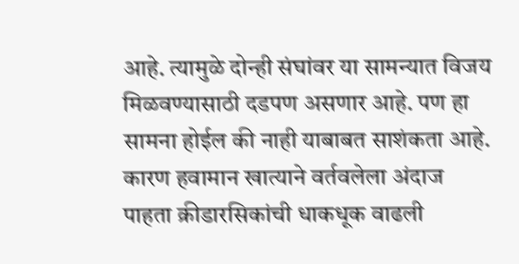आहे. त्यामुळे दोन्ही संघांवर या सामन्यात विजय मिळवण्यासाठी दडपण असणार आहे. पण हा सामना होईल की नाही याबाबत साशंकता आहे. कारण हवामान खात्याने वर्तवलेला अंदाज पाहता क्रीडारसिकांची धाकधूक वाढली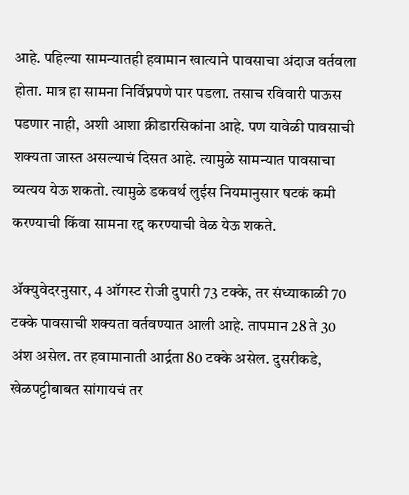आहे. पहिल्या सामन्यातही हवामान खात्याने पावसाचा अंदाज वर्तवला होता. मात्र हा सामना निर्विघ्नपणे पार पडला. तसाच रविवारी पाऊस पडणार नाही, अशी आशा क्रीडारसिकांना आहे. पण यावेळी पावसाची शक्यता जास्त असल्याचं दिसत आहे. त्यामुळे सामन्यात पावसाचा व्यत्यय येऊ शकतो. त्यामुळे डकवर्थ लुईस नियमानुसार षटकं कमी करण्याची किंवा सामना रद्द करण्याची वेळ येऊ शकते.

ॲक्युवेदरनुसार, 4 ऑगस्ट रोजी दुपारी 73 टक्के, तर संध्याकाळी 70 टक्के पावसाची शक्यता वर्तवण्यात आली आहे. तापमान 28 ते 30 अंश असेल. तर हवामानाती आर्द्रता 80 टक्के असेल. दुसरीकडे, खेळपट्टीबाबत सांगायचं तर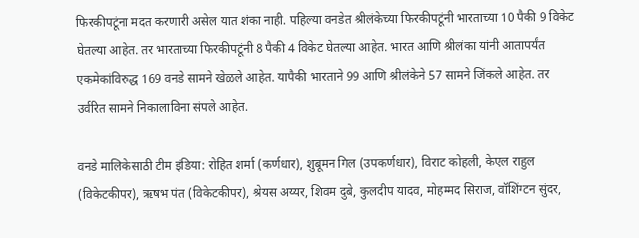फिरकीपटूंना मदत करणारी असेल यात शंका नाही. पहिल्या वनडेत श्रीलंकेच्या फिरकीपटूंनी भारताच्या 10 पैकी 9 विकेट घेतल्या आहेत. तर भारताच्या फिरकीपटूंनी 8 पैकी 4 विकेट घेतल्या आहेत. भारत आणि श्रीलंका यांनी आतापर्यंत एकमेकांविरुद्ध 169 वनडे सामने खेळले आहेत. यापैकी भारताने 99 आणि श्रीलंकेने 57 सामने जिंकले आहेत. तर उर्वरित सामने निकालाविना संपले आहेत.

वनडे मालिकेसाठी टीम इंडिया: रोहित शर्मा (कर्णधार), शुबूमन गिल (उपकर्णधार), विराट कोहली, केएल राहुल (विकेटकीपर), ऋषभ पंत (विकेटकीपर), श्रेयस अय्यर, शिवम दुबे, कुलदीप यादव, मोहम्मद सिराज, वॉशिंग्टन सुंदर,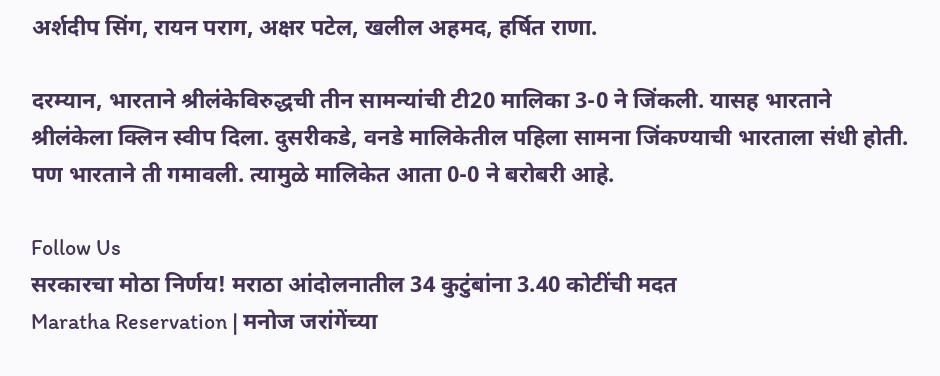अर्शदीप सिंग, रायन पराग, अक्षर पटेल, खलील अहमद, हर्षित राणा.

दरम्यान, भारताने श्रीलंकेविरुद्धची तीन सामन्यांची टी20 मालिका 3-0 ने जिंकली. यासह भारताने श्रीलंकेला क्लिन स्वीप दिला. दुसरीकडे, वनडे मालिकेतील पहिला सामना जिंकण्याची भारताला संधी होती. पण भारताने ती गमावली. त्यामुळे मालिकेत आता 0-0 ने बरोबरी आहे.

Follow Us
सरकारचा मोठा निर्णय! मराठा आंदोलनातील 34 कुटुंबांना 3.40 कोटींची मदत
Maratha Reservation | मनोज जरांगेंच्या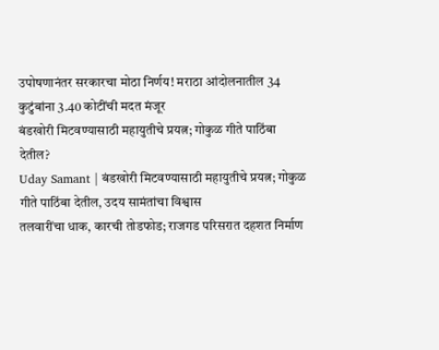उपोषणानंतर सरकारचा मोठा निर्णय! मराठा आंदोलनातील 34 कुटुंबांना 3.40 कोटींची मदत मंजूर
बंडखोरी मिटवण्यासाठी महायुतीचे प्रयत्न; गोकुळ गीते पाठिंबा देतील?
Uday Samant | बंडखोरी मिटवण्यासाठी महायुतीचे प्रयत्न; गोकुळ गीते पाठिंबा देतील, उदय सामंतांचा विश्वास
तलवारींचा धाक, कारची तोडफोड; राजगड परिसरात दहशत निर्माण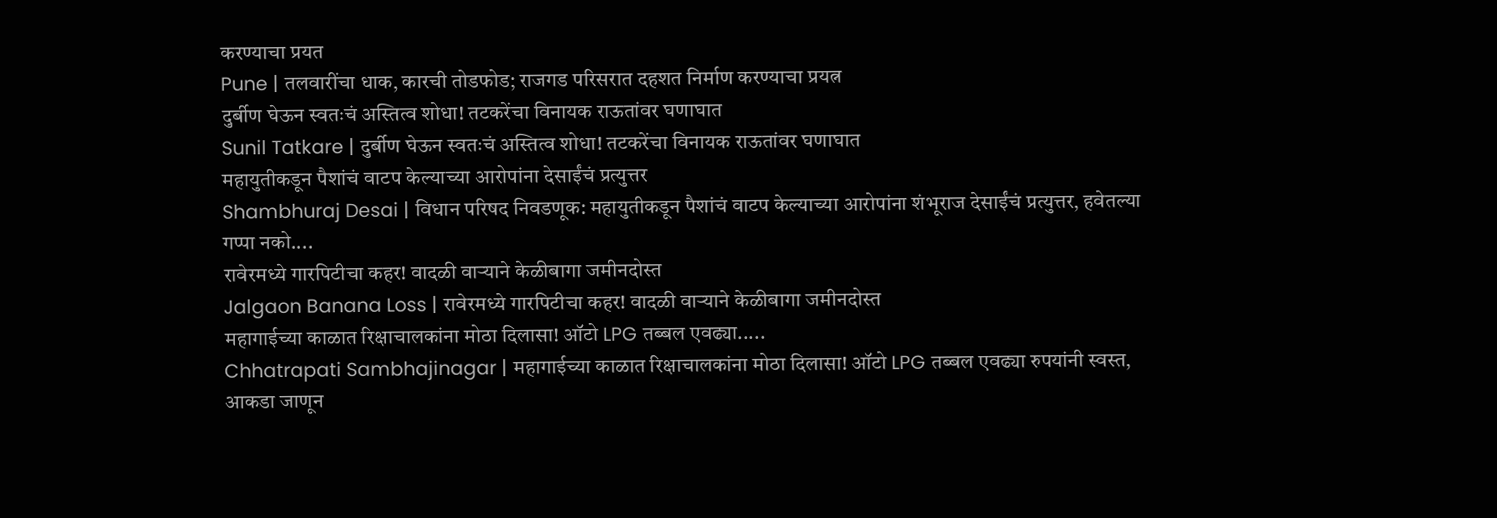करण्याचा प्रयत
Pune | तलवारींचा धाक, कारची तोडफोड; राजगड परिसरात दहशत निर्माण करण्याचा प्रयत्न
दुर्बीण घेऊन स्वतःचं अस्तित्व शोधा! तटकरेंचा विनायक राऊतांवर घणाघात
Sunil Tatkare | दुर्बीण घेऊन स्वतःचं अस्तित्व शोधा! तटकरेंचा विनायक राऊतांवर घणाघात
महायुतीकडून पैशांचं वाटप केल्याच्या आरोपांना देसाईंचं प्रत्युत्तर
Shambhuraj Desai | विधान परिषद निवडणूक: महायुतीकडून पैशांचं वाटप केल्याच्या आरोपांना शंभूराज देसाईंचं प्रत्युत्तर, हवेतल्या गप्पा नको....
रावेरमध्ये गारपिटीचा कहर! वादळी वाऱ्याने केळीबागा जमीनदोस्त
Jalgaon Banana Loss | रावेरमध्ये गारपिटीचा कहर! वादळी वाऱ्याने केळीबागा जमीनदोस्त
महागाईच्या काळात रिक्षाचालकांना मोठा दिलासा! ऑटो LPG तब्बल एवढ्या.....
Chhatrapati Sambhajinagar | महागाईच्या काळात रिक्षाचालकांना मोठा दिलासा! ऑटो LPG तब्बल एवढ्या रुपयांनी स्वस्त, आकडा जाणून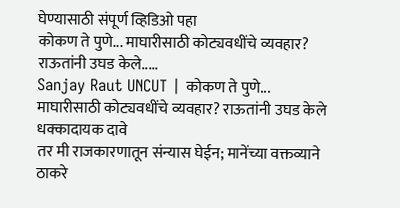घेण्यासाठी संपूर्ण व्हिडिओ पहा
कोकण ते पुणे... माघारीसाठी कोट्यवधींचे व्यवहार? राऊतांनी उघड केले.....
Sanjay Raut UNCUT | कोकण ते पुणे... माघारीसाठी कोट्यवधींचे व्यवहार? राऊतांनी उघड केले धक्कादायक दावे
तर मी राजकारणातून संन्यास घेईन; मानेंच्या वक्तव्याने ठाकरे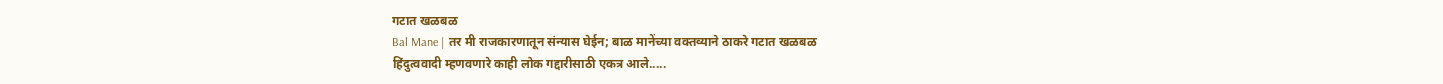गटात खळबळ
Bal Mane | तर मी राजकारणातून संन्यास घेईन; बाळ मानेंच्या वक्तव्याने ठाकरे गटात खळबळ
हिंदुत्ववादी म्हणवणारे काही लोक गद्दारीसाठी एकत्र आले.....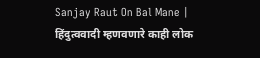Sanjay Raut On Bal Mane | हिंदुत्ववादी म्हणवणारे काही लोक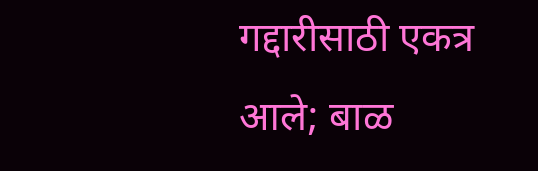गद्दारीसाठी एकत्र आले; बाळ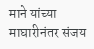माने यांच्या माघारीनंतर संजय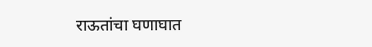राऊतांचा घणाघात